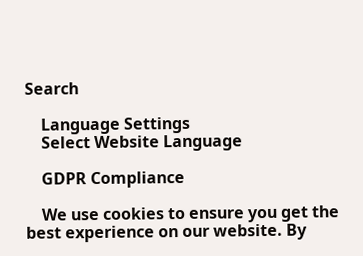Search

    Language Settings
    Select Website Language

    GDPR Compliance

    We use cookies to ensure you get the best experience on our website. By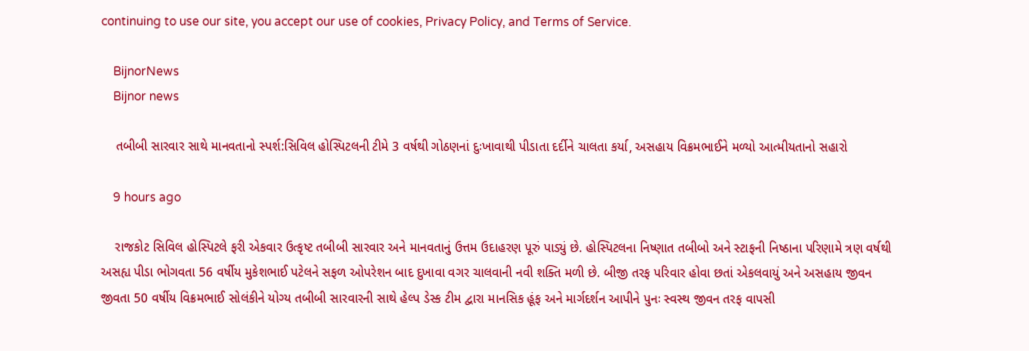continuing to use our site, you accept our use of cookies, Privacy Policy, and Terms of Service.

    BijnorNews
    Bijnor news

    તબીબી સારવાર સાથે માનવતાનો સ્પર્શ:સિવિલ હોસ્પિટલની ટીમે 3 વર્ષથી ગોઠણનાં દુઃખાવાથી પીડાતા દર્દીને ચાલતા કર્યા, અસહાય વિક્રમભાઈને મળ્યો આત્મીયતાનો સહારો

    9 hours ago

    રાજકોટ સિવિલ હોસ્પિટલે ફરી એકવાર ઉત્કૃષ્ટ તબીબી સારવાર અને માનવતાનું ઉત્તમ ઉદાહરણ પૂરું પાડ્યું છે. હોસ્પિટલના નિષ્ણાત તબીબો અને સ્ટાફની નિષ્ઠાના પરિણામે ત્રણ વર્ષથી અસહ્ય પીડા ભોગવતા 56 વર્ષીય મુકેશભાઈ પટેલને સફળ ઓપરેશન બાદ દુખાવા વગર ચાલવાની નવી શક્તિ મળી છે. બીજી તરફ પરિવાર હોવા છતાં એકલવાયું અને અસહાય જીવન જીવતા 50 વર્ષીય વિક્રમભાઈ સોલંકીને યોગ્ય તબીબી સારવારની સાથે હેલ્પ ડેસ્ક ટીમ દ્વારા માનસિક હૂંફ અને માર્ગદર્શન આપીને પુનઃ સ્વસ્થ જીવન તરફ વાપસી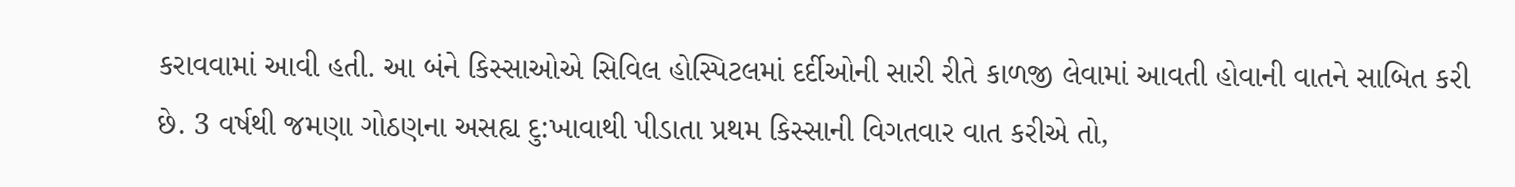કરાવવામાં આવી હતી. આ બંને કિસ્સાઓએ સિવિલ હોસ્પિટલમાં દર્દીઓની સારી રીતે કાળજી લેવામાં આવતી હોવાની વાતને સાબિત કરી છે. 3 વર્ષથી જમણા ગોઠણના અસહ્ય દુ:ખાવાથી પીડાતા પ્રથમ કિસ્સાની વિગતવાર વાત કરીએ તો,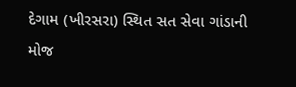દેગામ (ખીરસરા) સ્થિત સત સેવા ગાંડાની મોજ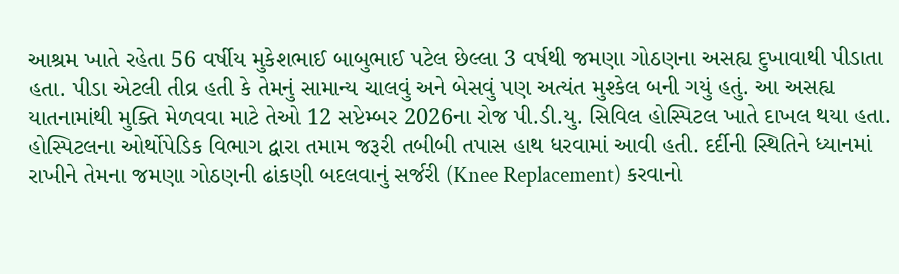આશ્રમ ખાતે રહેતા 56 વર્ષીય મુકેશભાઈ બાબુભાઈ પટેલ છેલ્લા 3 વર્ષથી જમણા ગોઠણના અસહ્ય દુખાવાથી પીડાતા હતા. પીડા એટલી તીવ્ર હતી કે તેમનું સામાન્ય ચાલવું અને બેસવું પણ અત્યંત મુશ્કેલ બની ગયું હતું. આ અસહ્ય યાતનામાંથી મુક્તિ મેળવવા માટે તેઓ 12 સપ્ટેમ્બર 2026ના રોજ પી.ડી.યુ. સિવિલ હોસ્પિટલ ખાતે દાખલ થયા હતા. હોસ્પિટલના ઓર્થોપેડિક વિભાગ દ્વારા તમામ જરૂરી તબીબી તપાસ હાથ ધરવામાં આવી હતી. દર્દીની સ્થિતિને ધ્યાનમાં રાખીને તેમના જમણા ગોઠણની ઢાંકણી બદલવાનું સર્જરી (Knee Replacement) કરવાનો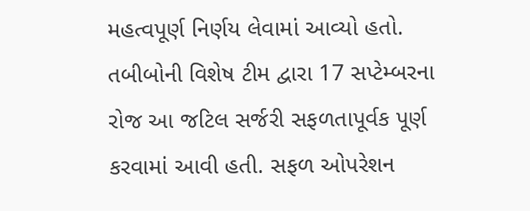મહત્વપૂર્ણ નિર્ણય લેવામાં આવ્યો હતો. તબીબોની વિશેષ ટીમ દ્વારા 17 સપ્ટેમ્બરના રોજ આ જટિલ સર્જરી સફળતાપૂર્વક પૂર્ણ કરવામાં આવી હતી. સફળ ઓપરેશન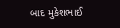બાદ મુકેશભાઈ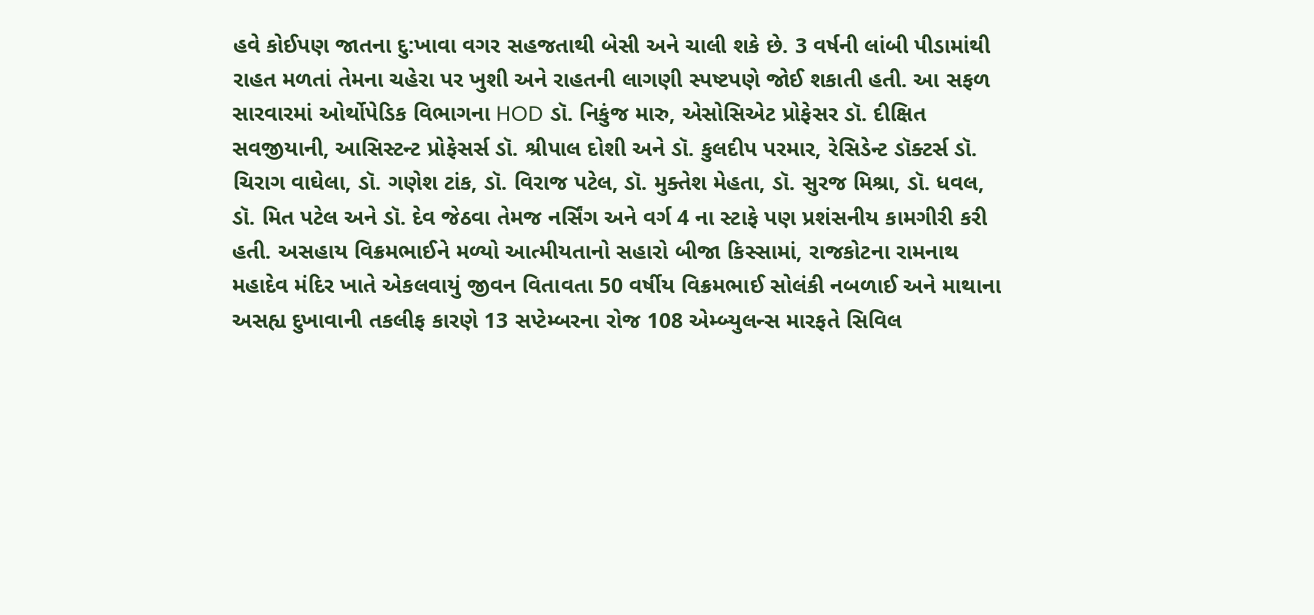હવે કોઈપણ જાતના દુ:ખાવા વગર સહજતાથી બેસી અને ચાલી શકે છે. 3 વર્ષની લાંબી પીડામાંથી રાહત મળતાં તેમના ચહેરા પર ખુશી અને રાહતની લાગણી સ્પષ્ટપણે જોઈ શકાતી હતી. આ સફળ સારવારમાં ઓર્થોપેડિક વિભાગના HOD ડૉ. નિકુંજ મારુ, એસોસિએટ પ્રોફેસર ડૉ. દીક્ષિત સવજીયાની, આસિસ્ટન્ટ પ્રોફેસર્સ ડૉ. શ્રીપાલ દોશી અને ડૉ. કુલદીપ પરમાર, રેસિડેન્ટ ડૉક્ટર્સ ડૉ. ચિરાગ વાઘેલા, ડૉ. ગણેશ ટાંક, ડૉ. વિરાજ પટેલ, ડૉ. મુક્તેશ મેહતા, ડૉ. સુરજ મિશ્રા, ડૉ. ધવલ, ડૉ. મિત પટેલ અને ડૉ. દેવ જેઠવા તેમજ નર્સિંગ અને વર્ગ 4 ના સ્ટાફે પણ પ્રશંસનીય કામગીરી કરી હતી. અસહાય વિક્રમભાઈને મળ્યો આત્મીયતાનો સહારો બીજા કિસ્સામાં, રાજકોટના રામનાથ મહાદેવ મંદિર ખાતે એકલવાયું જીવન વિતાવતા 50 વર્ષીય વિક્રમભાઈ સોલંકી નબળાઈ અને માથાના અસહ્ય દુખાવાની તકલીફ કારણે 13 સપ્ટેમ્બરના રોજ 108 એમ્બ્યુલન્સ મારફતે સિવિલ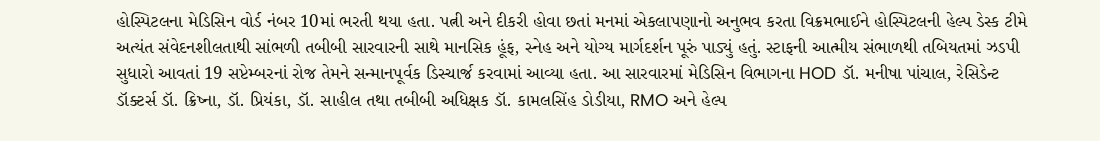હોસ્પિટલના મેડિસિન વોર્ડ નંબર 10માં ભરતી થયા હતા. પત્ની અને દીકરી હોવા છતાં મનમાં એકલાપણાનો અનુભવ કરતા વિક્રમભાઈને હોસ્પિટલની હેલ્પ ડેસ્ક ટીમે અત્યંત સંવેદનશીલતાથી સાંભળી તબીબી સારવારની સાથે માનસિક હૂંફ, સ્નેહ અને યોગ્ય માર્ગદર્શન પૂરું પાડ્યું હતું. સ્ટાફની આત્મીય સંભાળથી તબિયતમાં ઝડપી સુધારો આવતાં 19 સપ્ટેમ્બરનાં રોજ તેમને સન્માનપૂર્વક ડિસ્ચાર્જ કરવામાં આવ્યા હતા. આ સારવારમાં મેડિસિન વિભાગના HOD ડૉ. મનીષા પાંચાલ, રેસિડેન્ટ ડૉક્ટર્સ ડૉ. ક્રિષ્ના, ડૉ. પ્રિયંકા, ડૉ. સાહીલ તથા તબીબી અધિક્ષક ડૉ. કામલસિંહ ડોડીયા, RMO અને હેલ્પ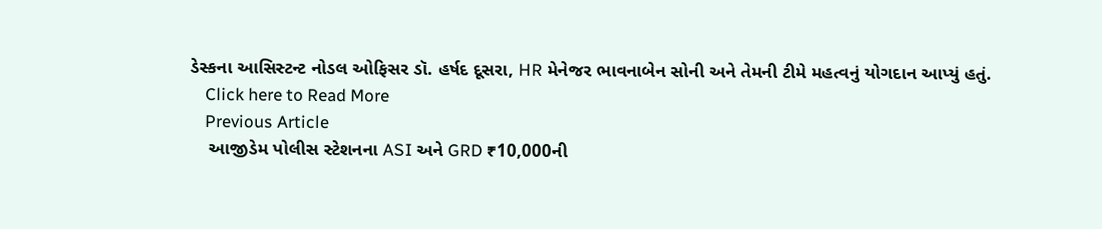ડેસ્કના આસિસ્ટન્ટ નોડલ ઓફિસર ડૉ. હર્ષદ દૂસરા, HR મેનેજર ભાવનાબેન સોની અને તેમની ટીમે મહત્વનું યોગદાન આપ્યું હતું.
    Click here to Read More
    Previous Article
    આજીડેમ પોલીસ સ્ટેશનના ASI અને GRD ₹10,000ની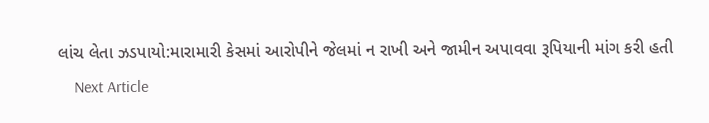લાંચ લેતા ઝડપાયો:મારામારી કેસમાં આરોપીને જેલમાં ન રાખી અને જામીન અપાવવા રૂપિયાની માંગ કરી હતી
    Next Article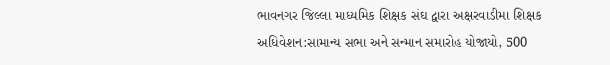ભાવનગર જિલ્લા માધ્યમિક શિક્ષક સંઘ દ્વારા અક્ષરવાડીમા શિક્ષક અધિવેશન:સામાન્ય સભા અને સન્માન સમારોહ યોજાયો, 500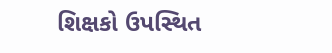શિક્ષકો ઉપસ્થિત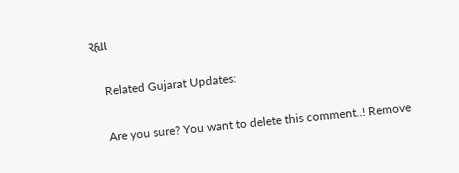રહ્યા

    Related Gujarat Updates:

    Are you sure? You want to delete this comment..! Remove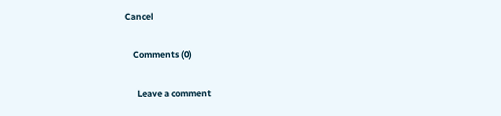Cancel

    Comments (0)

      Leave a comment